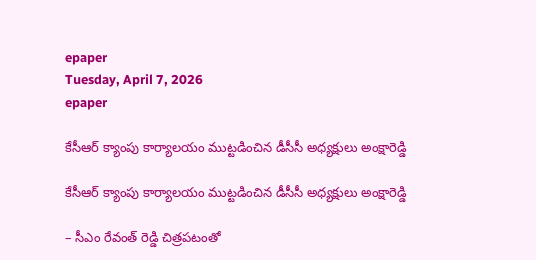epaper
Tuesday, April 7, 2026
epaper

కేసీఆర్ క్యాంపు కార్యాలయం ముట్టడించిన డీసీసీ అధ్యక్షులు అంక్షారెడ్డి

కేసీఆర్ క్యాంపు కార్యాలయం ముట్టడించిన డీసీసీ అధ్యక్షులు అంక్షారెడ్డి

– సీఎం రేవంత్ రెడ్డి చిత్రపటంతో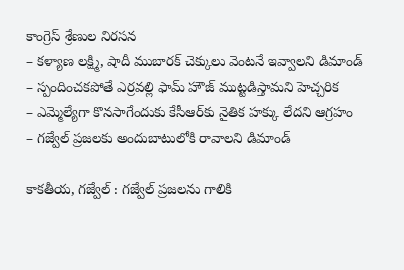కాంగ్రెస్ శ్రేణుల నిరసన
– కళ్యాణ లక్ష్మి, షాదీ ముబారక్ చెక్కులు వెంటనే ఇవ్వాలని డిమాండ్
– స్పందించకపోతే ఎర్రవల్లి ఫామ్ హౌజ్ ముట్టడిస్తామని హెచ్చరిక
– ఎమ్మెల్యేగా కొనసాగేందుకు కేసీఆర్‌కు నైతిక హక్కు లేదని ఆగ్రహం
– గజ్వేల్ ప్రజలకు అందుబాటులోకి రావాలని డిమాండ్

కాకతీయ, గజ్వేల్ : గజ్వేల్ ప్రజలను గాలికి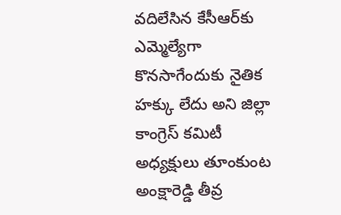వదిలేసిన కేసీఆర్‌కు ఎమ్మెల్యేగా కొనసాగేందుకు నైతిక హక్కు లేదు అని జిల్లా కాంగ్రెస్ కమిటీ అధ్యక్షులు తూంకుంట అంక్షారెడ్డి తీవ్ర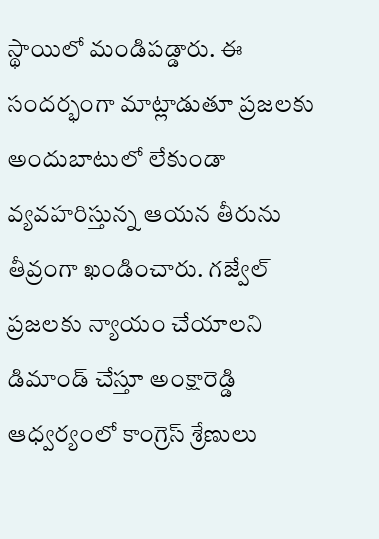స్థాయిలో మండిపడ్డారు. ఈ సందర్భంగా మాట్లాడుతూ ప్రజలకు అందుబాటులో లేకుండా వ్యవహరిస్తున్న ఆయన తీరును తీవ్రంగా ఖండించారు. గజ్వేల్ ప్రజలకు న్యాయం చేయాలని డిమాండ్ చేస్తూ అంక్షారెడ్డి ఆధ్వర్యంలో కాంగ్రెస్ శ్రేణులు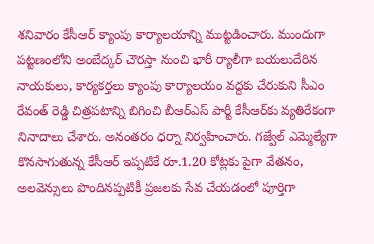శనివారం కేసీఆర్ క్యాంపు కార్యాలయాన్ని ముట్టడించారు. ముందుగా పట్టణంలోని అంబేద్కర్ చౌరస్తా నుంచి భారీ ర్యాలీగా బయలుదేరిన నాయకులు, కార్యకర్తలు క్యాంపు కార్యాలయం వద్దకు చేరుకుని సీఎం రేవంత్ రెడ్డి చిత్రపటాన్ని బిగించి బీఆర్‌ఎస్ పార్టీ కేసీఆర్‌కు వ్యతిరేకంగా నినాదాలు చేశారు. అనంతరం ధర్నా నిర్వహించారు. గజ్వేల్ ఎమ్మెల్యేగా కొనసాగుతున్న కేసీఆర్ ఇప్పటికే రూ.1.20 కోట్లకు పైగా వేతనం, అలవెన్సులు పొందినప్పటికీ ప్రజలకు సేవ చేయడంలో పూర్తిగా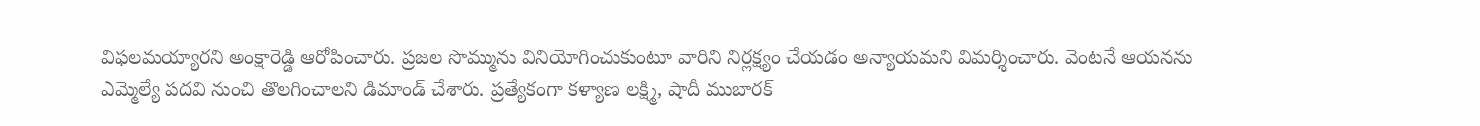విఫలమయ్యారని అంక్షారెడ్డి ఆరోపించారు. ప్రజల సొమ్మును వినియోగించుకుంటూ వారిని నిర్లక్ష్యం చేయడం అన్యాయమని విమర్శించారు. వెంటనే ఆయనను ఎమ్మెల్యే పదవి నుంచి తొలగించాలని డిమాండ్ చేశారు. ప్రత్యేకంగా కళ్యాణ లక్ష్మి, షాదీ ముబారక్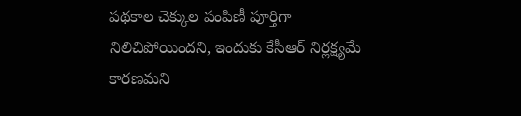పథకాల చెక్కుల పంపిణీ పూర్తిగా నిలిచిపోయిందని, ఇందుకు కేసీఆర్ నిర్లక్ష్యమే కారణమని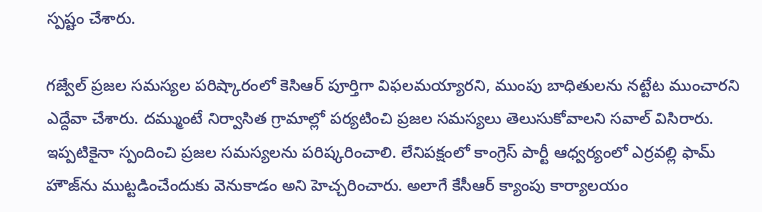స్పష్టం చేశారు.

గజ్వేల్ ప్రజల సమస్యల పరిష్కారంలో కెసిఆర్ పూర్తిగా విఫలమయ్యారని, ముంపు బాధితులను నట్టేట ముంచారని ఎద్దేవా చేశారు. దమ్ముంటే నిర్వాసిత గ్రామాల్లో పర్యటించి ప్రజల సమస్యలు తెలుసుకోవాలని సవాల్ విసిరారు. ఇప్పటికైనా స్పందించి ప్రజల సమస్యలను పరిష్కరించాలి. లేనిపక్షంలో కాంగ్రెస్ పార్టీ ఆధ్వర్యంలో ఎర్రవల్లి ఫామ్ హౌజ్‌ను ముట్టడించేందుకు వెనుకాడం అని హెచ్చరించారు. అలాగే కేసీఆర్ క్యాంపు కార్యాలయం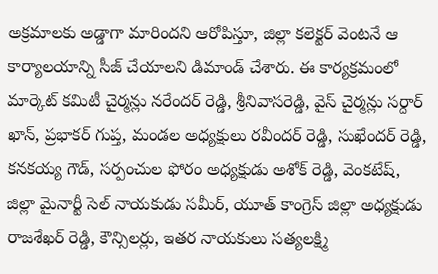అక్రమాలకు అడ్డాగా మారిందని ఆరోపిస్తూ, జిల్లా కలెక్టర్ వెంటనే ఆ కార్యాలయాన్ని సీజ్ చేయాలని డిమాండ్ చేశారు. ఈ కార్యక్రమంలో మార్కెట్ కమిటీ చైర్మన్లు నరేందర్ రెడ్డి, శ్రీనివాసరెడ్డి, వైస్ చైర్మన్లు సర్దార్ ఖాన్, ప్రభాకర్ గుప్త, మండల అధ్యక్షులు రవీందర్ రెడ్డి, సుఖేందర్ రెడ్డి, కనకయ్య గౌడ్, సర్పంచుల ఫోరం అధ్యక్షుడు అశోక్ రెడ్డి, వెంకటేష్, జిల్లా మైనార్టీ సెల్ నాయకుడు సమీర్, యూత్ కాంగ్రెస్ జిల్లా అధ్యక్షుడు రాజశేఖర్ రెడ్డి, కౌన్సిలర్లు, ఇతర నాయకులు సత్యలక్ష్మి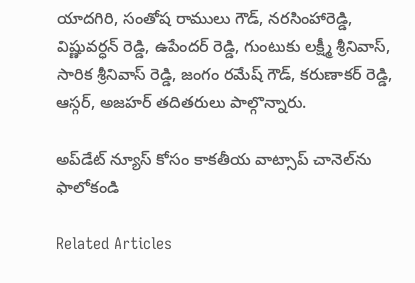యాదగిరి, సంతోష రాములు గౌడ్, నరసింహారెడ్డి, విష్ణువర్ధన్ రెడ్డి, ఉపేందర్ రెడ్డి, గుంటుకు లక్ష్మీ శ్రీనివాస్, సారిక శ్రీనివాస్ రెడ్డి, జంగం రమేష్ గౌడ్, కరుణాకర్ రెడ్డి, ఆస్గర్, అజహర్ తదితరులు పాల్గొన్నారు.

అప్‌డేట్ న్యూస్ కోసం కాక‌తీయ వాట్సాప్ చానెల్‌ను ఫాలోకండి

Related Articles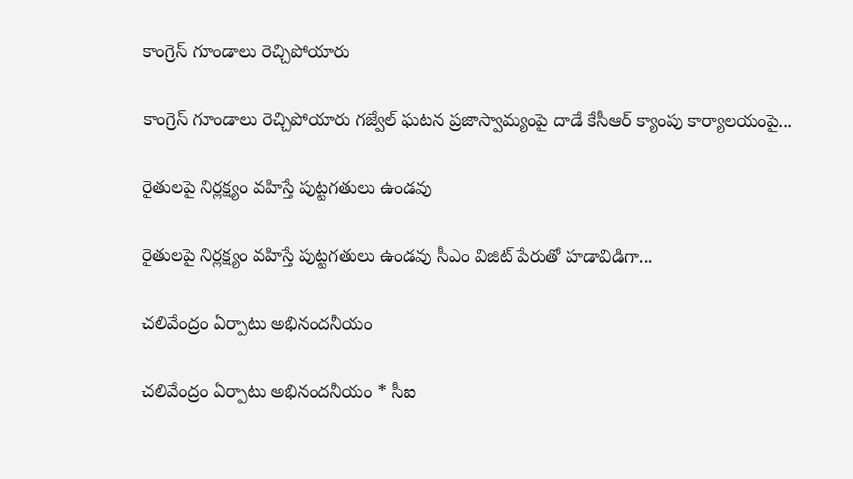కాంగ్రెస్ గూండాలు రెచ్చిపోయారు

కాంగ్రెస్ గూండాలు రెచ్చిపోయారు గ‌జ్వేల్ ఘ‌ట‌న ప్రజాస్వామ్యంపై దాడే కేసీఆర్ క్యాంపు కార్యాలయంపై...

రైతులపై నిర్లక్ష్యం వహిస్తే పుట్టగతులు ఉండవు

రైతులపై నిర్లక్ష్యం వహిస్తే పుట్టగతులు ఉండవు సీఎం విజిట్ పేరుతో హడావిడిగా...

చలివేంద్రం ఏర్పాటు అభినందనీయం

చలివేంద్రం ఏర్పాటు అభినందనీయం * సీఐ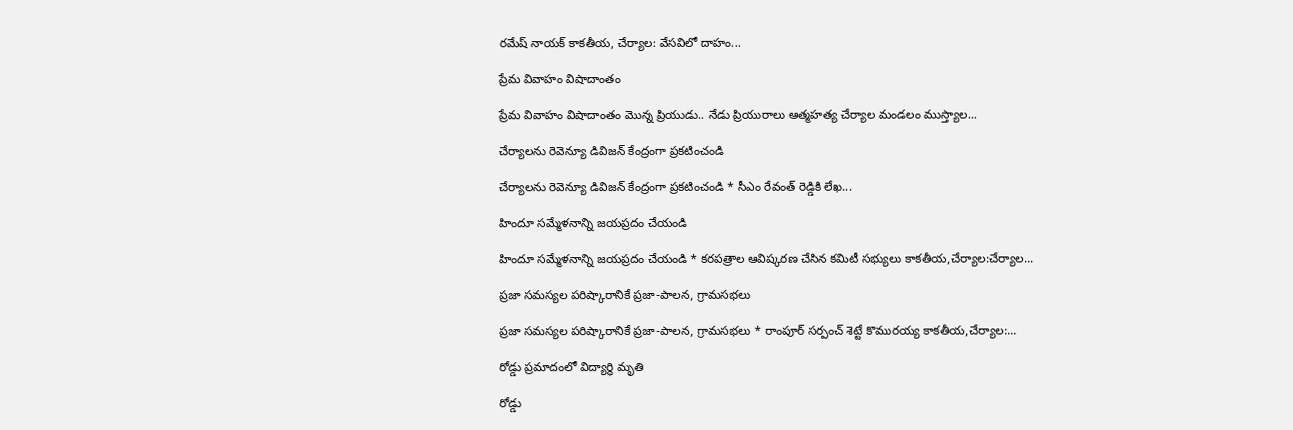రమేష్ నాయక్ కాకతీయ, చేర్యాల: వేసవిలో దాహం...

ప్రేమ వివాహం విషాదాంతం

ప్రేమ వివాహం విషాదాంతం మొన్న ప్రియుడు.. నేడు ప్రియురాలు ఆత్మ‌హ‌త్య‌ చేర్యాల మండలం ముస్త్యాల...

చేర్యాలను రెవెన్యూ డివిజన్ కేంద్రంగా ప్రకటించండి

చేర్యాలను రెవెన్యూ డివిజన్ కేంద్రంగా ప్రకటించండి * సీఎం రేవంత్ రెడ్డికి లేఖ...

హిందూ సమ్మేళనాన్ని జయప్రదం చేయండి

హిందూ సమ్మేళనాన్ని జయప్రదం చేయండి * కరపత్రాల ఆవిష్కరణ చేసిన కమిటీ సభ్యులు కాకతీయ,చేర్యాల:చేర్యాల...

ప్రజా సమస్యల పరిష్కారానికే ప్రజా-పాలన, గ్రామసభలు

ప్రజా సమస్యల పరిష్కారానికే ప్రజా-పాలన, గ్రామసభలు * రాంపూర్ సర్పంచ్ శెట్టే కొమురయ్య కాకతీయ,చేర్యాల:...

రోడ్డు ప్రమాదంలో విద్యార్థి మృతి

రోడ్డు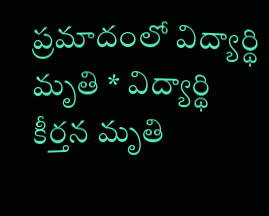ప్రమాదంలో విద్యార్థి మృతి * విద్యార్థి కీర్తన మృతి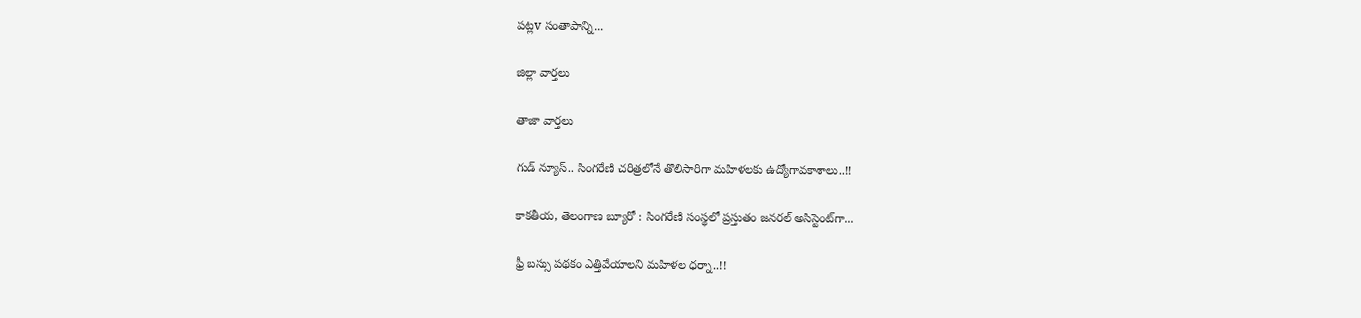పట్లv సంతాపాన్ని...

జిల్లా వార్త‌లు

తాజా వార్త‌లు

గుడ్ న్యూస్.. సింగరేణి చరిత్రలోనే తొలిసారిగా మ‌హిళ‌ల‌కు ఉద్యోగావ‌కాశాలు..!!

కాక‌తీయ‌, తెలంగాణ బ్యూరో : సింగరేణి సంస్థలో ప్రస్తుతం జనరల్ అసిస్టెంట్‌గా...

ఫ్రీ బస్సు పథకం ఎత్తివేయాలని మహిళల ధర్నా..!!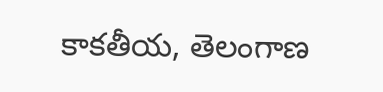కాకతీయ, తెలంగాణ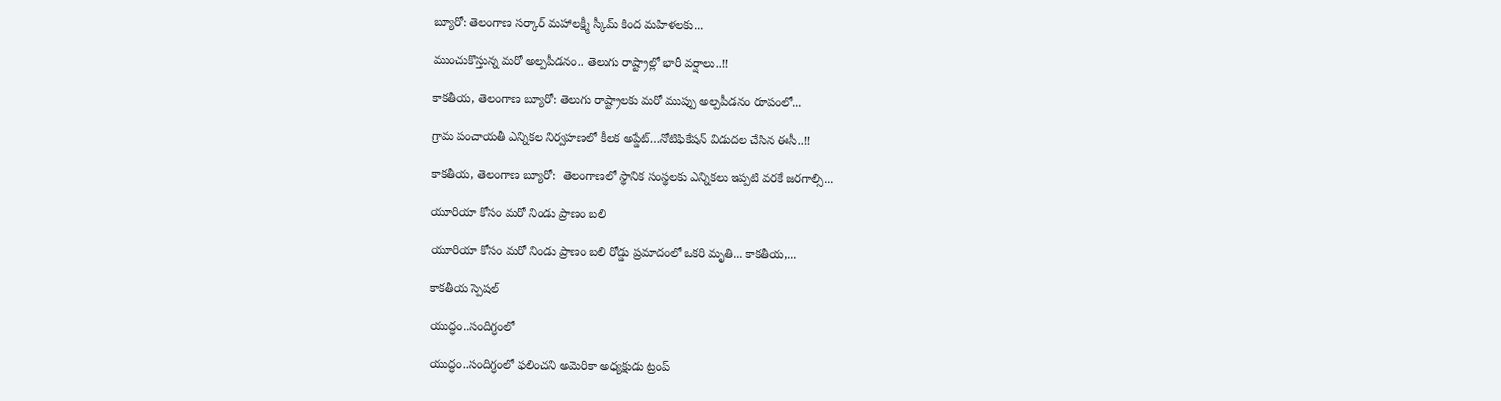బ్యూరో: తెలంగాణ సర్కార్ మహాలక్ష్మీ స్కీమ్ కింద మహిళలకు...

ముంచుకొస్తున్న మరో అల్పపీడనం.. తెలుగు రాష్ట్రాల్లో భారీ వర్షాలు..!!

కాకతీయ, తెలంగాణ బ్యూరో: తెలుగు రాష్ట్రాలకు మరో ముప్పు అల్పపీడనం రూపంలో...

గ్రామ పంచాయ‌తీ ఎన్నిక‌ల నిర్వ‌హ‌ణ‌లో కీల‌క అప్డేట్‌…నోటిఫికేషన్ విడుదల చేసిన ఈసీ..!!

కాకతీయ, తెలంగాణ బ్యూరో:  తెలంగాణలో స్థానిక సంస్థలకు ఎన్నికలు ఇప్పటి వరకే జరగాల్సి...

యూరియా కోసం మరో నిండు ప్రాణం బలి

యూరియా కోసం మరో నిండు ప్రాణం బలి రోడ్డు ప్రమాదంలో ఒకరి మృతి... కాకతీయ,...

కాక‌తీయ స్పెష‌ల్‌

యుద్ధం..సందిగ్ధంలో

యుద్ధం..సందిగ్ధంలో ఫ‌లించని అమెరికా అధ్య‌క్షుడు ట్రంప్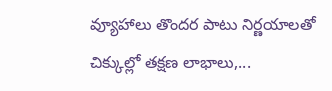వ్యూహాలు తొంద‌ర పాటు నిర్ణ‌యాల‌తో చిక్కుల్లో తక్షణ లాభాలు,...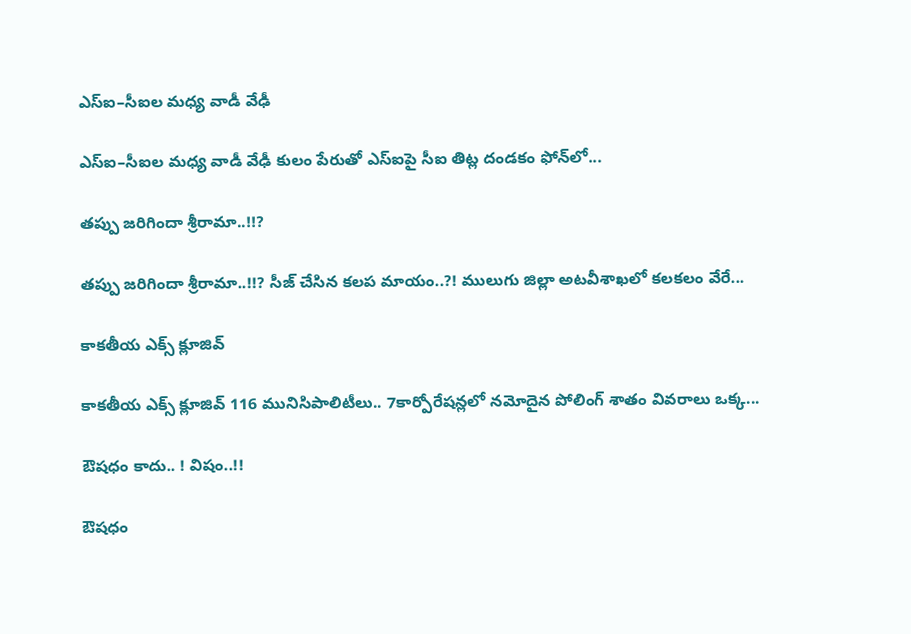ఎస్ఐ–సీఐల మ‌ధ్య వాడీ వేఢీ

ఎస్ఐ–సీఐల మ‌ధ్య వాడీ వేఢీ కులం పేరుతో ఎస్ఐపై సీఐ తిట్ల దండ‌కం ఫోన్‌లో...

త‌ప్పు జ‌రిగిందా శ్రీరామా..!!?

త‌ప్పు జ‌రిగిందా శ్రీరామా..!!? సీజ్ చేసిన క‌ల‌ప‌ మాయం..?! ములుగు జిల్లా అట‌వీశాఖ‌లో క‌ల‌క‌లం వేరే...

కాక‌తీయ ఎక్స్ క్లూజివ్

కాక‌తీయ ఎక్స్ క్లూజివ్ 116 మునిసిపాలిటీలు.. 7కార్పోరేష‌న్ల‌లో న‌మోదైన పోలింగ్ శాతం వివ‌రాలు ఒక్క...

ఔష‌ధం కాదు.. ! విషం..!!

ఔష‌ధం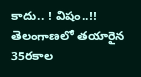కాదు.. ! విషం..!! తెలంగాణలో తయారైన 35ర‌కాల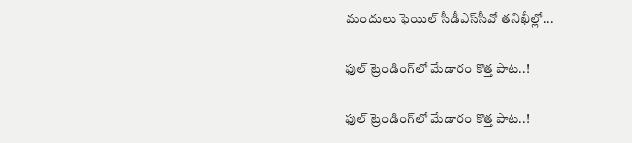మందులు ఫెయిల్‌ సీడీఎస్‌సీవో తనిఖీల్లో...

ఫుల్ ట్రెండింగ్‌లో మేడారం కొత్త పాట..!

ఫుల్ ట్రెండింగ్‌లో మేడారం కొత్త పాట..!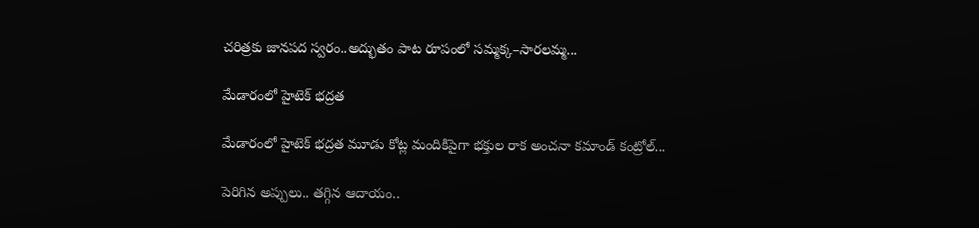చరిత్రకు జానపద స్వరం..అద్భుతం పాట రూపంలో సమ్మక్క–సారలమ్మ...

మేడారంలో హైటెక్ భద్రత

మేడారంలో హైటెక్ భద్రత మూడు కోట్ల మందికిపైగా భక్తుల రాక అంచనా కమాండ్ కంట్రోల్...

పెరిగిన అప్పులు.. తగ్గిన ఆదాయం..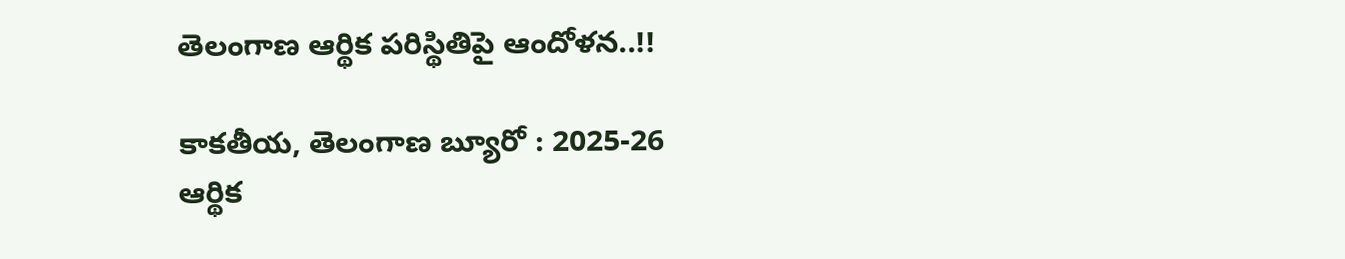తెలంగాణ ఆర్థిక పరిస్థితిపై ఆందోళన..!!

కాకతీయ, తెలంగాణ బ్యూరో : 2025-26 ఆర్థిక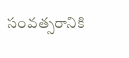సంవత్సరానికి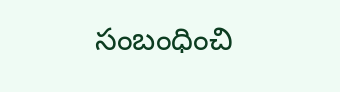సంబంధించి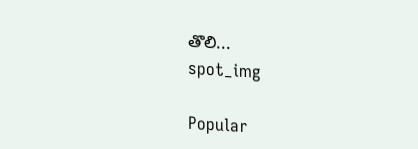తొలి...
spot_img

Popular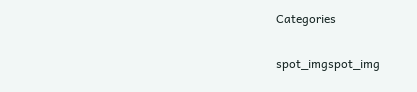Categories

spot_imgspot_img